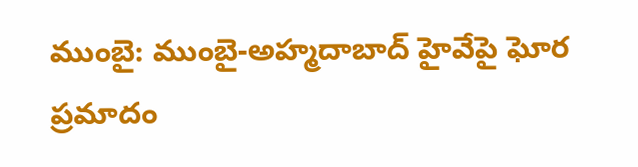ముంబై: ముంబై-అహ్మదాబాద్ హైవేపై ఘోర ప్రమాదం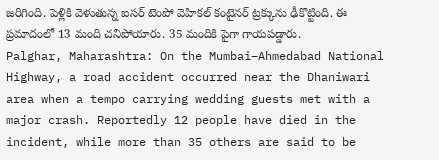జరిగింది. పెళ్లికి వెళుతున్న ఐసర్ టెంపో వెహికల్ కంటైనర్ ట్రక్కును ఢీకొట్టింది. ఈ ప్రమాదంలో 13 మంది చనిపోయారు. 35 మందికి పైగా గాయపడ్డారు.
Palghar, Maharashtra: On the Mumbai–Ahmedabad National Highway, a road accident occurred near the Dhaniwari area when a tempo carrying wedding guests met with a major crash. Reportedly 12 people have died in the incident, while more than 35 others are said to be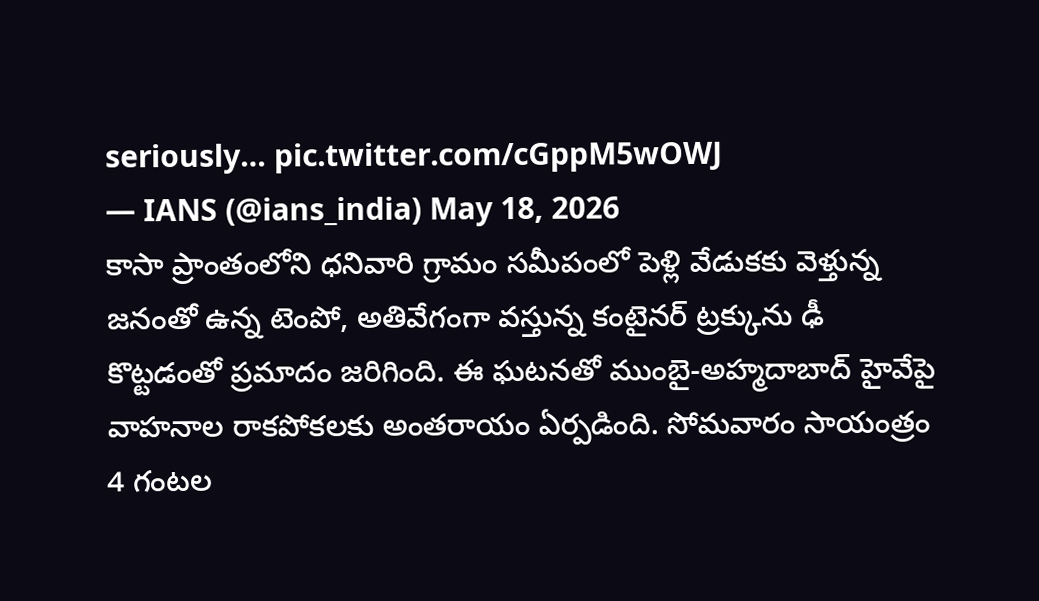seriously… pic.twitter.com/cGppM5wOWJ
— IANS (@ians_india) May 18, 2026
కాసా ప్రాంతంలోని ధనివారి గ్రామం సమీపంలో పెళ్లి వేడుకకు వెళ్తున్న జనంతో ఉన్న టెంపో, అతివేగంగా వస్తున్న కంటైనర్ ట్రక్కును ఢీ కొట్టడంతో ప్రమాదం జరిగింది. ఈ ఘటనతో ముంబై-అహ్మదాబాద్ హైవేపై వాహనాల రాకపోకలకు అంతరాయం ఏర్పడింది. సోమవారం సాయంత్రం 4 గంటల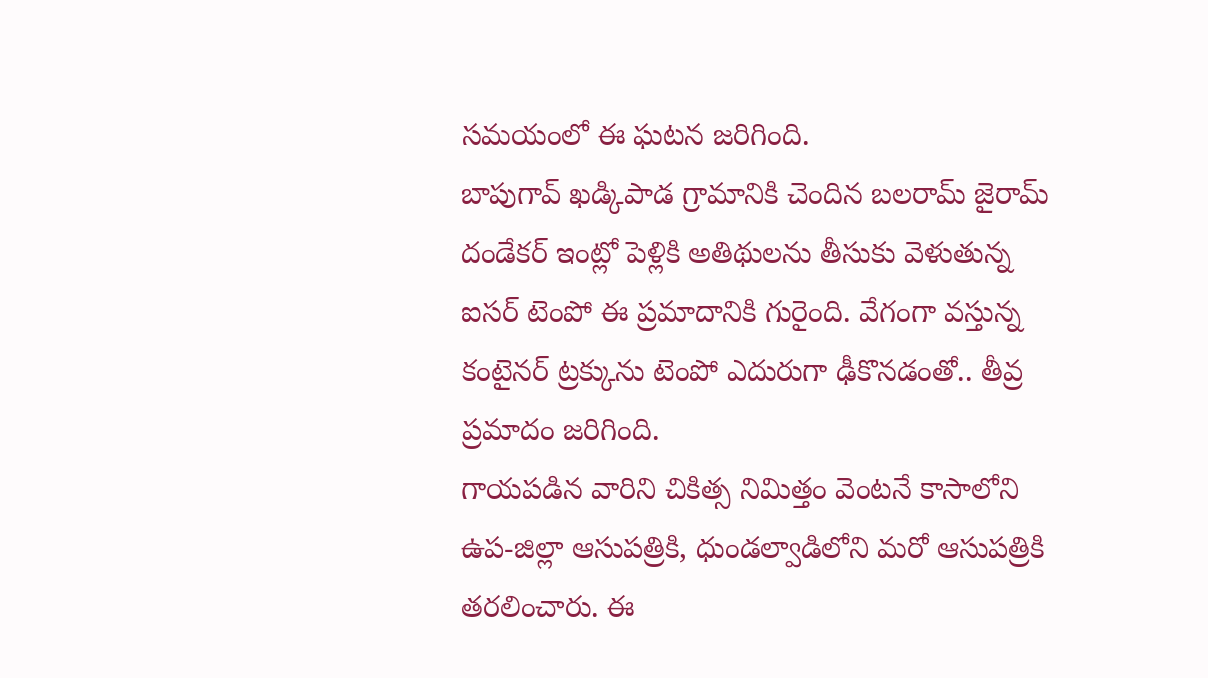సమయంలో ఈ ఘటన జరిగింది.
బాపుగావ్ ఖడ్కిపాడ గ్రామానికి చెందిన బలరామ్ జైరామ్ దండేకర్ ఇంట్లో పెళ్లికి అతిథులను తీసుకు వెళుతున్న ఐసర్ టెంపో ఈ ప్రమాదానికి గురైంది. వేగంగా వస్తున్న కంటైనర్ ట్రక్కును టెంపో ఎదురుగా ఢీకొనడంతో.. తీవ్ర ప్రమాదం జరిగింది.
గాయపడిన వారిని చికిత్స నిమిత్తం వెంటనే కాసాలోని ఉప-జిల్లా ఆసుపత్రికి, ధుండల్వాడిలోని మరో ఆసుపత్రికి తరలించారు. ఈ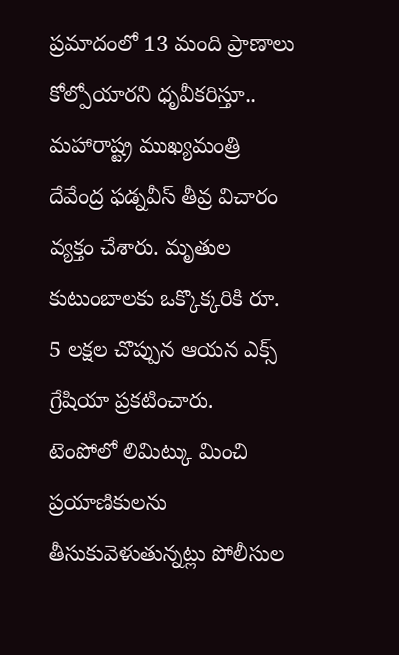ప్రమాదంలో 13 మంది ప్రాణాలు కోల్పోయారని ధృవీకరిస్తూ.. మహారాష్ట్ర ముఖ్యమంత్రి దేవేంద్ర ఫడ్నవీస్ తీవ్ర విచారం వ్యక్తం చేశారు. మృతుల కుటుంబాలకు ఒక్కొక్కరికి రూ. 5 లక్షల చొప్పున ఆయన ఎక్స్ గ్రేషియా ప్రకటించారు.
టెంపోలో లిమిట్కు మించి ప్రయాణికులను తీసుకువెళుతున్నట్లు పోలీసుల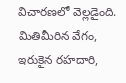విచారణలో వెల్లడైంది. మితిమీరిన వేగం, ఇరుకైన రహదారి,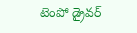టెంపో డ్రైవర్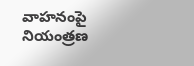వాహనంపై నియంత్రణ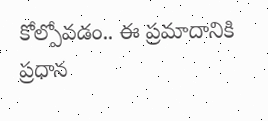కోల్పోవడం.. ఈ ప్రమాదానికి ప్రధాన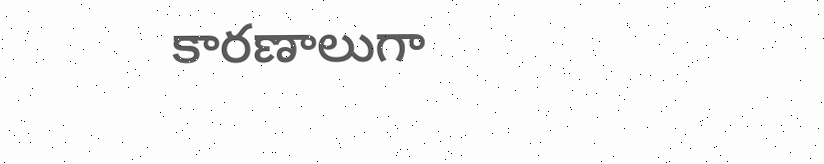కారణాలుగా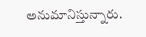అనుమానిస్తున్నారు.